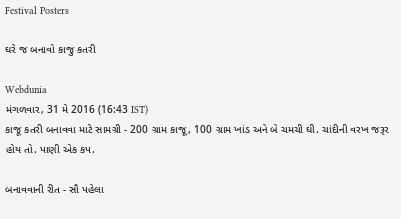Festival Posters

ઘરે જ બનાવો કાજુ કતરી

Webdunia
મંગળવાર, 31 મે 2016 (16:43 IST)
કાજૂ કતરી બનાવવા માટે સામગ્રી - 200 ગ્રામ કાજૂ, 100 ગ્રામ ખાંડ અને બે ચમચી ઘી. ચાંદીની વરખ જરૂર હોય તો. પાણી એક કપ.

બનાવવાની રીત - સૌ પહેલા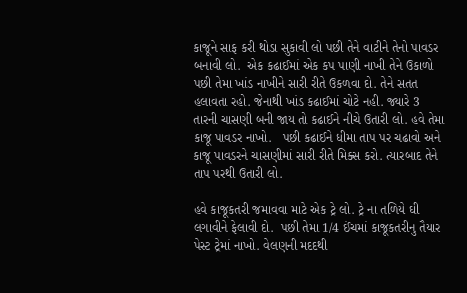કાજૂને સાફ કરી થોડા સુકાવી લો પછી તેને વાટીને તેનો પાવડર બનાવી લો.  એક કઢાઈમાં એક કપ પાણી નાખી તેને ઉકાળો પછી તેમા ખાંડ નાખીને સારી રીતે ઉકળવા દો. તેને સતત  હલાવતા રહો. જેનાથી ખાંડ કઢાઈમાં ચોટે નહી. જ્યારે 3 તારની ચાસણી બની જાય તો કઢાઈને નીચે ઉતારી લો. હવે તેમા કાજૂ પાવડર નાખો.   પછી કઢાઈને ધીમા તાપ પર ચઢાવો અને કાજૂ પાવડરને ચાસણીમાં સારી રીતે મિક્સ કરો. ત્યારબાદ તેને તાપ પરથી ઉતારી લો.

હવે કાજૂકતરી જમાવવા માટે એક ટ્રે લો. ટ્રે ના તળિયે ઘી લગાવીને ફેલાવી દો.  પછી તેમા 1/4 ઈંચમાં કાજૂકતરીનુ તૈયાર પેસ્ટ ટ્રેમાં નાખો. વેલણની મદદથી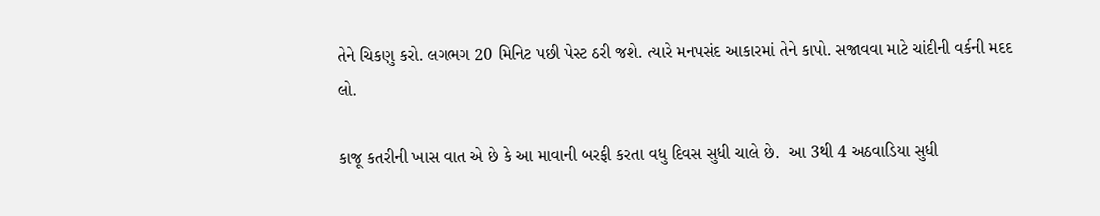તેને ચિકણુ કરો. લગભગ 20 મિનિટ પછી પેસ્ટ ઠરી જશે. ત્યારે મનપસંદ આકારમાં તેને કાપો. સજાવવા માટે ચાંદીની વર્કની મદદ લો.

કાજૂ કતરીની ખાસ વાત એ છે કે આ માવાની બરફી કરતા વધુ દિવસ સુધી ચાલે છે.  આ 3થી 4 અઠવાડિયા સુધી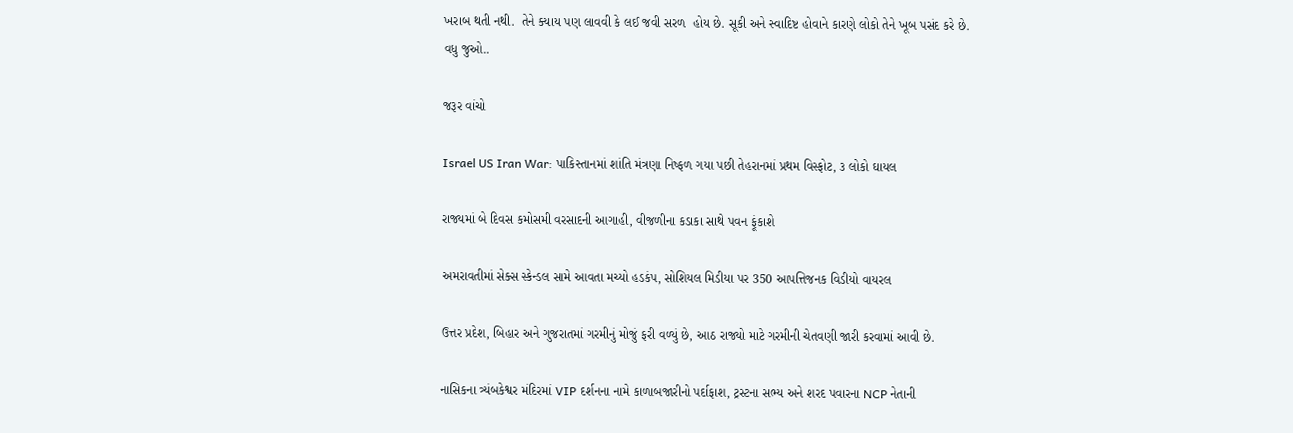ખરાબ થતી નથી.  તેને ક્યાય પણ લાવવી કે લઈ જવી સરળ  હોય છે. સૂકી અને સ્વાદિષ્ટ હોવાને કારણે લોકો તેને ખૂબ પસંદ કરે છે.
વધુ જુઓ..

જરૂર વાંચો

Israel US Iran War: પાકિસ્તાનમાં શાંતિ મંત્રણા નિષ્ફળ ગયા પછી તેહરાનમાં પ્રથમ વિસ્ફોટ, ૩ લોકો ઘાયલ

રાજ્યમાં બે દિવસ કમોસમી વરસાદની આગાહી, વીજળીના કડાકા સાથે પવન ફૂંકાશે

અમરાવતીમાં સેક્સ સ્કેન્ડલ સામે આવતા મચ્યો હડકંપ, સોશિયલ મિડીયા પર 350 આપત્તિજનક વિડીયો વાયરલ

ઉત્તર પ્રદેશ, બિહાર અને ગુજરાતમાં ગરમીનું મોજું ફરી વળ્યું છે, આઠ રાજ્યો માટે ગરમીની ચેતવણી જારી કરવામાં આવી છે.

નાસિકના ત્ર્યંબકેશ્વર મંદિરમાં VIP દર્શનના નામે કાળાબજારીનો પર્દાફાશ, ટ્રસ્ટના સભ્ય અને શરદ પવારના NCP નેતાની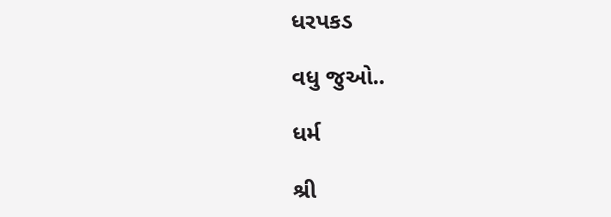ધરપકડ

વધુ જુઓ..

ધર્મ

શ્રી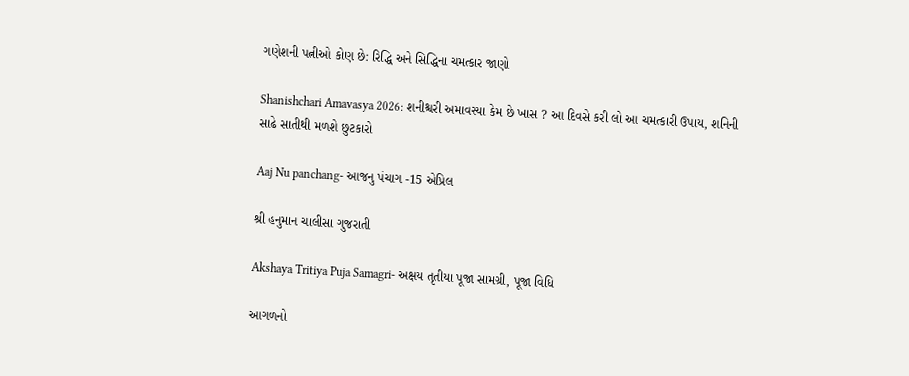ગણેશની પત્નીઓ કોણ છે: રિદ્ધિ અને સિદ્ધિના ચમત્કાર જાણો

Shanishchari Amavasya 2026: શનીશ્ચરી અમાવસ્યા કેમ છે ખાસ ? આ દિવસે કરી લો આ ચમત્કારી ઉપાય, શનિની સાઢે સાતીથી મળશે છુટકારો

Aaj Nu panchang- આજનુ પંચાગ -15 એપ્રિલ

શ્રી હનુમાન ચાલીસા ગુજરાતી

Akshaya Tritiya Puja Samagri- અક્ષય તૃતીયા પૂજા સામગ્રી, પૂજા વિધિ

આગળનો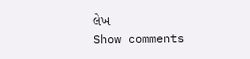લેખ
Show comments